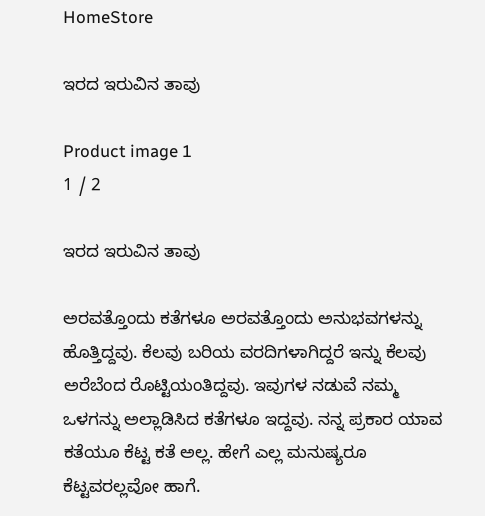HomeStore

ಇರದ ಇರುವಿನ ತಾವು

Product image 1
1 / 2

ಇರದ ಇರುವಿನ ತಾವು

ಅರವತ್ತೊಂದು ಕತೆಗಳೂ ಅರವತ್ತೊಂದು ಅನುಭವಗಳನ್ನು ಹೊತ್ತಿದ್ದವು. ಕೆಲವು ಬರಿಯ ವರದಿಗಳಾಗಿದ್ದರೆ ಇನ್ನು ಕೆಲವು ಅರೆಬೆಂದ ರೊಟ್ಟಿಯಂತಿದ್ದವು. ಇವುಗಳ ನಡುವೆ ನಮ್ಮ ಒಳಗನ್ನು ಅಲ್ಲಾಡಿಸಿದ ಕತೆಗಳೂ ಇದ್ದವು. ನನ್ನ ಪ್ರಕಾರ ಯಾವ ಕತೆಯೂ ಕೆಟ್ಟ ಕತೆ ಅಲ್ಲ. ಹೇಗೆ ಎಲ್ಲ ಮನುಷ್ಯರೂ ಕೆಟ್ಟವರಲ್ಲವೋ ಹಾಗೆ.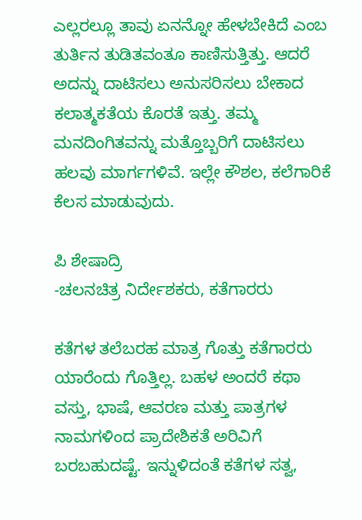ಎಲ್ಲರಲ್ಲೂ ತಾವು ಏನನ್ನೋ ಹೇಳಬೇಕಿದೆ ಎಂಬ ತುರ್ತಿನ ತುಡಿತವಂತೂ ಕಾಣಿಸುತ್ತಿತ್ತು. ಆದರೆ ಅದನ್ನು ದಾಟಿಸಲು ಅನುಸರಿಸಲು ಬೇಕಾದ ಕಲಾತ್ಮಕತೆಯ ಕೊರತೆ ಇತ್ತು. ತಮ್ಮ ಮನದಿಂಗಿತವನ್ನು ಮತ್ತೊಬ್ಬರಿಗೆ ದಾಟಿಸಲು ಹಲವು ಮಾರ್ಗಗಳಿವೆ. ಇಲ್ಲೇ ಕೌಶಲ, ಕಲೆಗಾರಿಕೆ ಕೆಲಸ ಮಾಡುವುದು.

ಪಿ ಶೇಷಾದ್ರಿ
-ಚಲನಚಿತ್ರ ನಿರ್ದೇಶಕರು, ಕತೆಗಾರರು

ಕತೆಗಳ ತಲೆಬರಹ ಮಾತ್ರ ಗೊತ್ತು ಕತೆಗಾರರು ಯಾರೆಂದು ಗೊತ್ತಿಲ್ಲ. ಬಹಳ ಅಂದರೆ ಕಥಾ ವಸ್ತು, ಭಾಷೆ, ಆವರಣ ಮತ್ತು ಪಾತ್ರಗಳ ನಾಮಗಳಿಂದ ಪ್ರಾದೇಶಿಕತೆ ಅರಿವಿಗೆ ಬರಬಹುದಷ್ಟೆ. ಇನ್ನುಳಿದಂತೆ ಕತೆಗಳ ಸತ್ವ,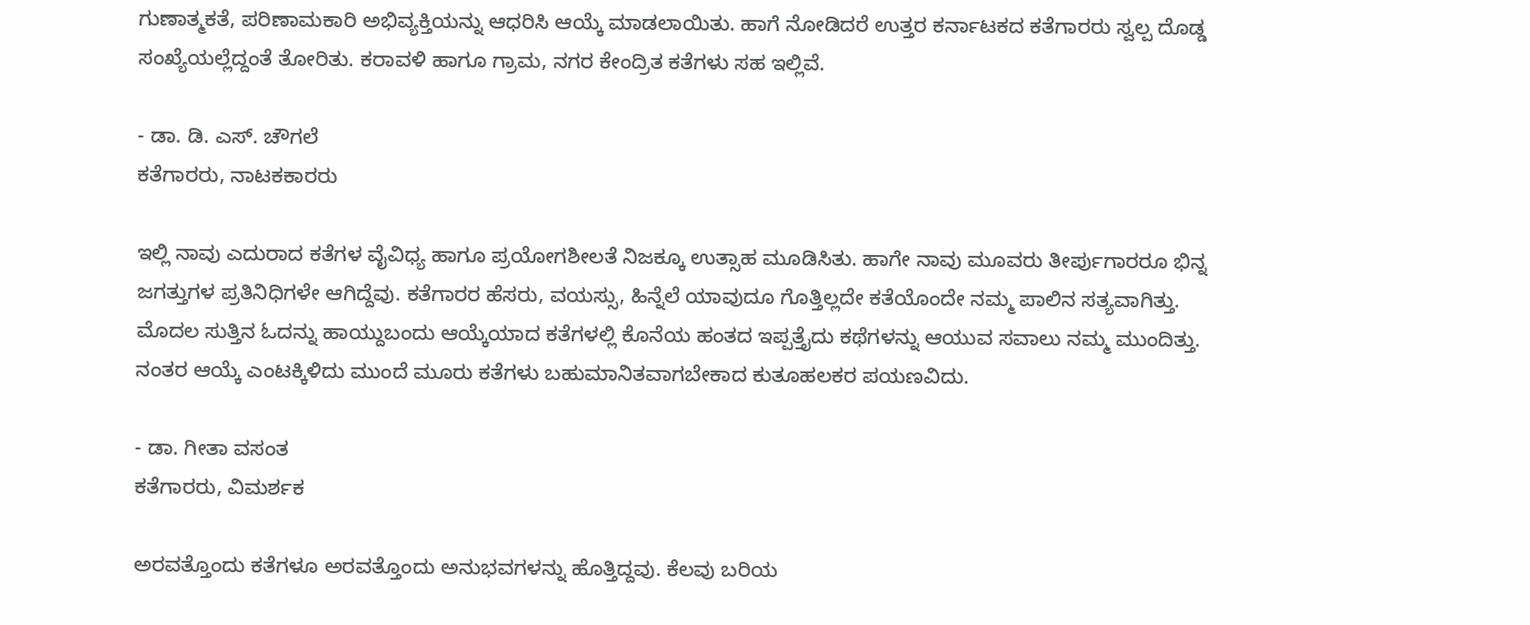ಗುಣಾತ್ಮಕತೆ, ಪರಿಣಾಮಕಾರಿ ಅಭಿವ್ಯಕ್ತಿಯನ್ನು ಆಧರಿಸಿ ಆಯ್ಕೆ ಮಾಡಲಾಯಿತು. ಹಾಗೆ ನೋಡಿದರೆ ಉತ್ತರ ಕರ್ನಾಟಕದ ಕತೆಗಾರರು ಸ್ವಲ್ಪ ದೊಡ್ಡ ಸಂಖ್ಯೆಯಲ್ಲೆದ್ದಂತೆ ತೋರಿತು. ಕರಾವಳಿ ಹಾಗೂ ಗ್ರಾಮ, ನಗರ ಕೇಂದ್ರಿತ ಕತೆಗಳು ಸಹ ಇಲ್ಲಿವೆ.

- ಡಾ. ಡಿ. ಎಸ್. ಚೌಗಲೆ
ಕತೆಗಾರರು, ನಾಟಕಕಾರರು

ಇಲ್ಲಿ ನಾವು ಎದುರಾದ ಕತೆಗಳ ವೈವಿಧ್ಯ ಹಾಗೂ ಪ್ರಯೋಗಶೀಲತೆ ನಿಜಕ್ಕೂ ಉತ್ಸಾಹ ಮೂಡಿಸಿತು. ಹಾಗೇ ನಾವು ಮೂವರು ತೀರ್ಪುಗಾರರೂ ಭಿನ್ನ ಜಗತ್ತುಗಳ ಪ್ರತಿನಿಧಿಗಳೇ ಆಗಿದ್ದೆವು. ಕತೆಗಾರರ ಹೆಸರು, ವಯಸ್ಸು, ಹಿನ್ನೆಲೆ ಯಾವುದೂ ಗೊತ್ತಿಲ್ಲದೇ ಕತೆಯೊಂದೇ ನಮ್ಮ ಪಾಲಿನ ಸತ್ಯವಾಗಿತ್ತು. ಮೊದಲ ಸುತ್ತಿನ ಓದನ್ನು ಹಾಯ್ದುಬಂದು ಆಯ್ಕೆಯಾದ ಕತೆಗಳಲ್ಲಿ ಕೊನೆಯ ಹಂತದ ಇಪ್ಪತ್ತೈದು ಕಥೆಗಳನ್ನು ಆಯುವ ಸವಾಲು ನಮ್ಮ ಮುಂದಿತ್ತು. ನಂತರ ಆಯ್ಕೆ ಎಂಟಕ್ಕಿಳಿದು ಮುಂದೆ ಮೂರು ಕತೆಗಳು ಬಹುಮಾನಿತವಾಗಬೇಕಾದ ಕುತೂಹಲಕರ ಪಯಣವಿದು.

- ಡಾ. ಗೀತಾ ವಸಂತ
ಕತೆಗಾರರು, ವಿಮರ್ಶಕ

ಅರವತ್ತೊಂದು ಕತೆಗಳೂ ಅರವತ್ತೊಂದು ಅನುಭವಗಳನ್ನು ಹೊತ್ತಿದ್ದವು. ಕೆಲವು ಬರಿಯ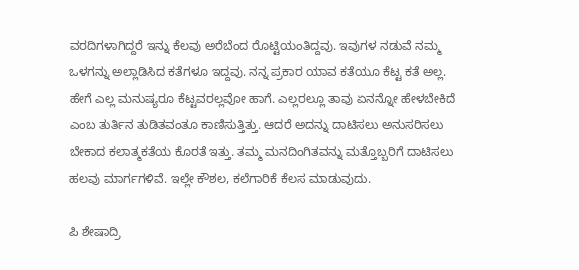ವರದಿಗಳಾಗಿದ್ದರೆ ಇನ್ನು ಕೆಲವು ಅರೆಬೆಂದ ರೊಟ್ಟಿಯಂತಿದ್ದವು. ಇವುಗಳ ನಡುವೆ ನಮ್ಮ ಒಳಗನ್ನು ಅಲ್ಲಾಡಿಸಿದ ಕತೆಗಳೂ ಇದ್ದವು. ನನ್ನ ಪ್ರಕಾರ ಯಾವ ಕತೆಯೂ ಕೆಟ್ಟ ಕತೆ ಅಲ್ಲ. ಹೇಗೆ ಎಲ್ಲ ಮನುಷ್ಯರೂ ಕೆಟ್ಟವರಲ್ಲವೋ ಹಾಗೆ. ಎಲ್ಲರಲ್ಲೂ ತಾವು ಏನನ್ನೋ ಹೇಳಬೇಕಿದೆ ಎಂಬ ತುರ್ತಿನ ತುಡಿತವಂತೂ ಕಾಣಿಸುತ್ತಿತ್ತು. ಆದರೆ ಅದನ್ನು ದಾಟಿಸಲು ಅನುಸರಿಸಲು ಬೇಕಾದ ಕಲಾತ್ಮಕತೆಯ ಕೊರತೆ ಇತ್ತು. ತಮ್ಮ ಮನದಿಂಗಿತವನ್ನು ಮತ್ತೊಬ್ಬರಿಗೆ ದಾಟಿಸಲು ಹಲವು ಮಾರ್ಗಗಳಿವೆ. ಇಲ್ಲೇ ಕೌಶಲ, ಕಲೆಗಾರಿಕೆ ಕೆಲಸ ಮಾಡುವುದು.

ಪಿ ಶೇಷಾದ್ರಿ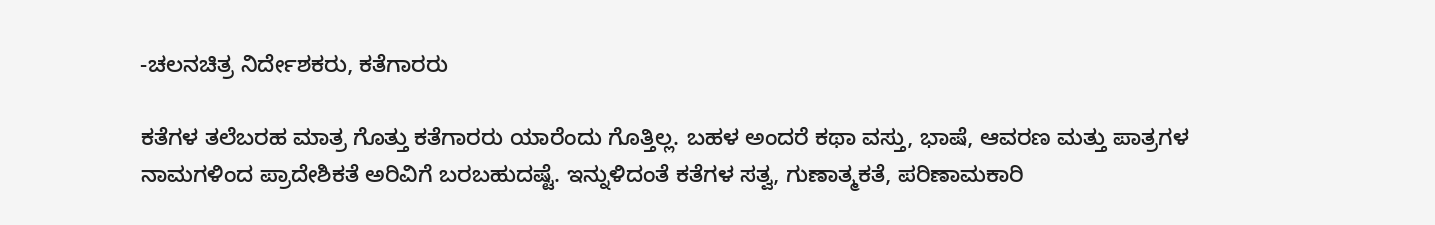-ಚಲನಚಿತ್ರ ನಿರ್ದೇಶಕರು, ಕತೆಗಾರರು

ಕತೆಗಳ ತಲೆಬರಹ ಮಾತ್ರ ಗೊತ್ತು ಕತೆಗಾರರು ಯಾರೆಂದು ಗೊತ್ತಿಲ್ಲ. ಬಹಳ ಅಂದರೆ ಕಥಾ ವಸ್ತು, ಭಾಷೆ, ಆವರಣ ಮತ್ತು ಪಾತ್ರಗಳ ನಾಮಗಳಿಂದ ಪ್ರಾದೇಶಿಕತೆ ಅರಿವಿಗೆ ಬರಬಹುದಷ್ಟೆ. ಇನ್ನುಳಿದಂತೆ ಕತೆಗಳ ಸತ್ವ, ಗುಣಾತ್ಮಕತೆ, ಪರಿಣಾಮಕಾರಿ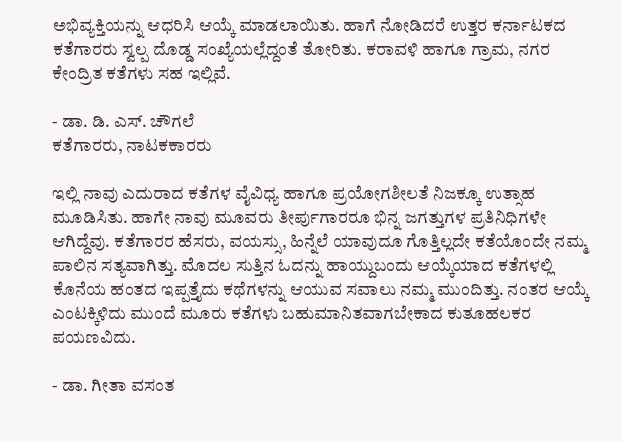ಅಭಿವ್ಯಕ್ತಿಯನ್ನು ಆಧರಿಸಿ ಆಯ್ಕೆ ಮಾಡಲಾಯಿತು. ಹಾಗೆ ನೋಡಿದರೆ ಉತ್ತರ ಕರ್ನಾಟಕದ ಕತೆಗಾರರು ಸ್ವಲ್ಪ ದೊಡ್ಡ ಸಂಖ್ಯೆಯಲ್ಲೆದ್ದಂತೆ ತೋರಿತು. ಕರಾವಳಿ ಹಾಗೂ ಗ್ರಾಮ, ನಗರ ಕೇಂದ್ರಿತ ಕತೆಗಳು ಸಹ ಇಲ್ಲಿವೆ.

- ಡಾ. ಡಿ. ಎಸ್. ಚೌಗಲೆ
ಕತೆಗಾರರು, ನಾಟಕಕಾರರು

ಇಲ್ಲಿ ನಾವು ಎದುರಾದ ಕತೆಗಳ ವೈವಿಧ್ಯ ಹಾಗೂ ಪ್ರಯೋಗಶೀಲತೆ ನಿಜಕ್ಕೂ ಉತ್ಸಾಹ ಮೂಡಿಸಿತು. ಹಾಗೇ ನಾವು ಮೂವರು ತೀರ್ಪುಗಾರರೂ ಭಿನ್ನ ಜಗತ್ತುಗಳ ಪ್ರತಿನಿಧಿಗಳೇ ಆಗಿದ್ದೆವು. ಕತೆಗಾರರ ಹೆಸರು, ವಯಸ್ಸು, ಹಿನ್ನೆಲೆ ಯಾವುದೂ ಗೊತ್ತಿಲ್ಲದೇ ಕತೆಯೊಂದೇ ನಮ್ಮ ಪಾಲಿನ ಸತ್ಯವಾಗಿತ್ತು. ಮೊದಲ ಸುತ್ತಿನ ಓದನ್ನು ಹಾಯ್ದುಬಂದು ಆಯ್ಕೆಯಾದ ಕತೆಗಳಲ್ಲಿ ಕೊನೆಯ ಹಂತದ ಇಪ್ಪತ್ತೈದು ಕಥೆಗಳನ್ನು ಆಯುವ ಸವಾಲು ನಮ್ಮ ಮುಂದಿತ್ತು. ನಂತರ ಆಯ್ಕೆ ಎಂಟಕ್ಕಿಳಿದು ಮುಂದೆ ಮೂರು ಕತೆಗಳು ಬಹುಮಾನಿತವಾಗಬೇಕಾದ ಕುತೂಹಲಕರ ಪಯಣವಿದು.

- ಡಾ. ಗೀತಾ ವಸಂತ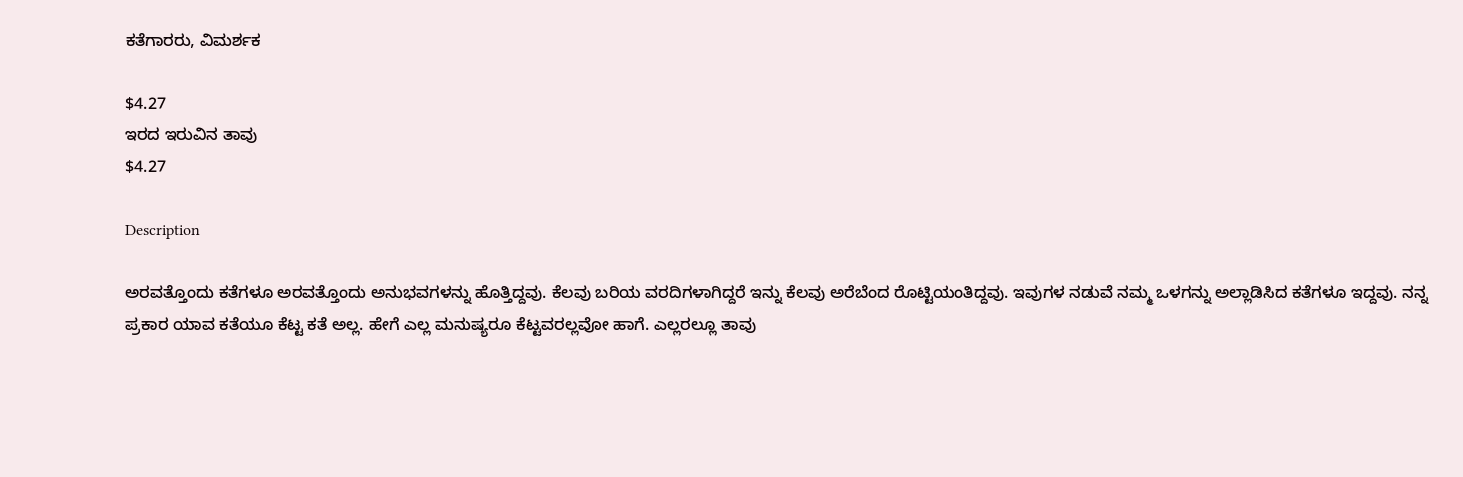ಕತೆಗಾರರು, ವಿಮರ್ಶಕ

$4.27
ಇರದ ಇರುವಿನ ತಾವು
$4.27

Description

ಅರವತ್ತೊಂದು ಕತೆಗಳೂ ಅರವತ್ತೊಂದು ಅನುಭವಗಳನ್ನು ಹೊತ್ತಿದ್ದವು. ಕೆಲವು ಬರಿಯ ವರದಿಗಳಾಗಿದ್ದರೆ ಇನ್ನು ಕೆಲವು ಅರೆಬೆಂದ ರೊಟ್ಟಿಯಂತಿದ್ದವು. ಇವುಗಳ ನಡುವೆ ನಮ್ಮ ಒಳಗನ್ನು ಅಲ್ಲಾಡಿಸಿದ ಕತೆಗಳೂ ಇದ್ದವು. ನನ್ನ ಪ್ರಕಾರ ಯಾವ ಕತೆಯೂ ಕೆಟ್ಟ ಕತೆ ಅಲ್ಲ. ಹೇಗೆ ಎಲ್ಲ ಮನುಷ್ಯರೂ ಕೆಟ್ಟವರಲ್ಲವೋ ಹಾಗೆ. ಎಲ್ಲರಲ್ಲೂ ತಾವು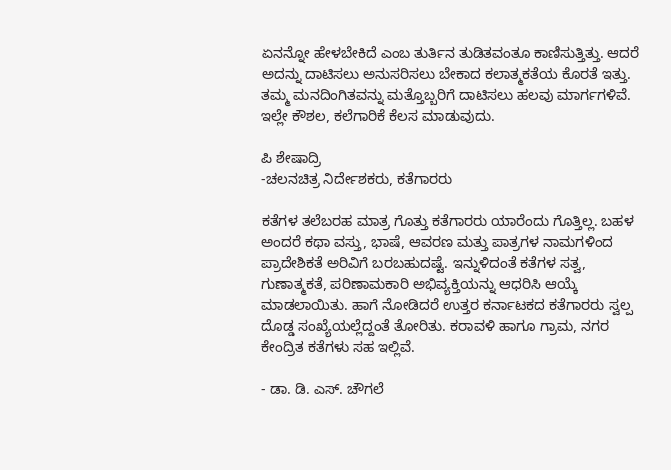ಏನನ್ನೋ ಹೇಳಬೇಕಿದೆ ಎಂಬ ತುರ್ತಿನ ತುಡಿತವಂತೂ ಕಾಣಿಸುತ್ತಿತ್ತು. ಆದರೆ ಅದನ್ನು ದಾಟಿಸಲು ಅನುಸರಿಸಲು ಬೇಕಾದ ಕಲಾತ್ಮಕತೆಯ ಕೊರತೆ ಇತ್ತು. ತಮ್ಮ ಮನದಿಂಗಿತವನ್ನು ಮತ್ತೊಬ್ಬರಿಗೆ ದಾಟಿಸಲು ಹಲವು ಮಾರ್ಗಗಳಿವೆ. ಇಲ್ಲೇ ಕೌಶಲ, ಕಲೆಗಾರಿಕೆ ಕೆಲಸ ಮಾಡುವುದು.

ಪಿ ಶೇಷಾದ್ರಿ
-ಚಲನಚಿತ್ರ ನಿರ್ದೇಶಕರು, ಕತೆಗಾರರು

ಕತೆಗಳ ತಲೆಬರಹ ಮಾತ್ರ ಗೊತ್ತು ಕತೆಗಾರರು ಯಾರೆಂದು ಗೊತ್ತಿಲ್ಲ. ಬಹಳ ಅಂದರೆ ಕಥಾ ವಸ್ತು, ಭಾಷೆ, ಆವರಣ ಮತ್ತು ಪಾತ್ರಗಳ ನಾಮಗಳಿಂದ ಪ್ರಾದೇಶಿಕತೆ ಅರಿವಿಗೆ ಬರಬಹುದಷ್ಟೆ. ಇನ್ನುಳಿದಂತೆ ಕತೆಗಳ ಸತ್ವ, ಗುಣಾತ್ಮಕತೆ, ಪರಿಣಾಮಕಾರಿ ಅಭಿವ್ಯಕ್ತಿಯನ್ನು ಆಧರಿಸಿ ಆಯ್ಕೆ ಮಾಡಲಾಯಿತು. ಹಾಗೆ ನೋಡಿದರೆ ಉತ್ತರ ಕರ್ನಾಟಕದ ಕತೆಗಾರರು ಸ್ವಲ್ಪ ದೊಡ್ಡ ಸಂಖ್ಯೆಯಲ್ಲೆದ್ದಂತೆ ತೋರಿತು. ಕರಾವಳಿ ಹಾಗೂ ಗ್ರಾಮ, ನಗರ ಕೇಂದ್ರಿತ ಕತೆಗಳು ಸಹ ಇಲ್ಲಿವೆ.

- ಡಾ. ಡಿ. ಎಸ್. ಚೌಗಲೆ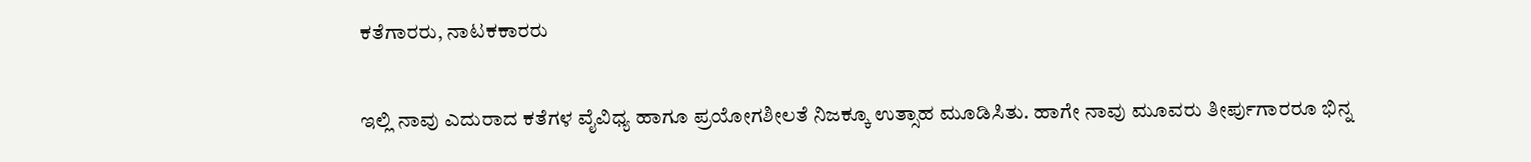ಕತೆಗಾರರು, ನಾಟಕಕಾರರು

ಇಲ್ಲಿ ನಾವು ಎದುರಾದ ಕತೆಗಳ ವೈವಿಧ್ಯ ಹಾಗೂ ಪ್ರಯೋಗಶೀಲತೆ ನಿಜಕ್ಕೂ ಉತ್ಸಾಹ ಮೂಡಿಸಿತು. ಹಾಗೇ ನಾವು ಮೂವರು ತೀರ್ಪುಗಾರರೂ ಭಿನ್ನ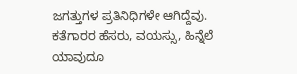ಜಗತ್ತುಗಳ ಪ್ರತಿನಿಧಿಗಳೇ ಆಗಿದ್ದೆವು. ಕತೆಗಾರರ ಹೆಸರು, ವಯಸ್ಸು, ಹಿನ್ನೆಲೆ ಯಾವುದೂ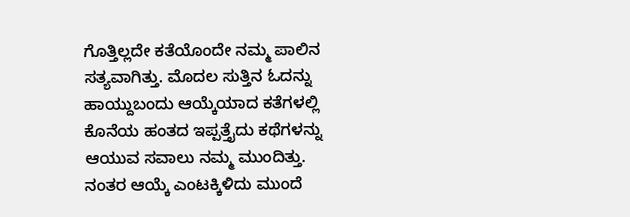ಗೊತ್ತಿಲ್ಲದೇ ಕತೆಯೊಂದೇ ನಮ್ಮ ಪಾಲಿನ ಸತ್ಯವಾಗಿತ್ತು. ಮೊದಲ ಸುತ್ತಿನ ಓದನ್ನು ಹಾಯ್ದುಬಂದು ಆಯ್ಕೆಯಾದ ಕತೆಗಳಲ್ಲಿ ಕೊನೆಯ ಹಂತದ ಇಪ್ಪತ್ತೈದು ಕಥೆಗಳನ್ನು ಆಯುವ ಸವಾಲು ನಮ್ಮ ಮುಂದಿತ್ತು. ನಂತರ ಆಯ್ಕೆ ಎಂಟಕ್ಕಿಳಿದು ಮುಂದೆ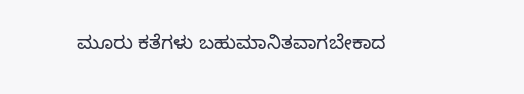ಮೂರು ಕತೆಗಳು ಬಹುಮಾನಿತವಾಗಬೇಕಾದ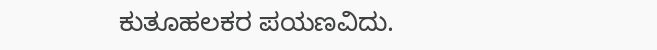ಕುತೂಹಲಕರ ಪಯಣವಿದು.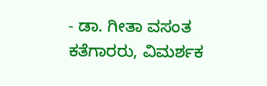- ಡಾ. ಗೀತಾ ವಸಂತ
ಕತೆಗಾರರು, ವಿಮರ್ಶಕ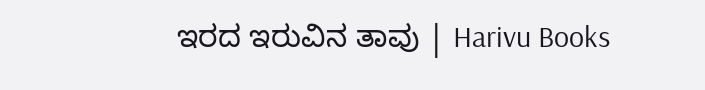ಇರದ ಇರುವಿನ ತಾವು | Harivu Books